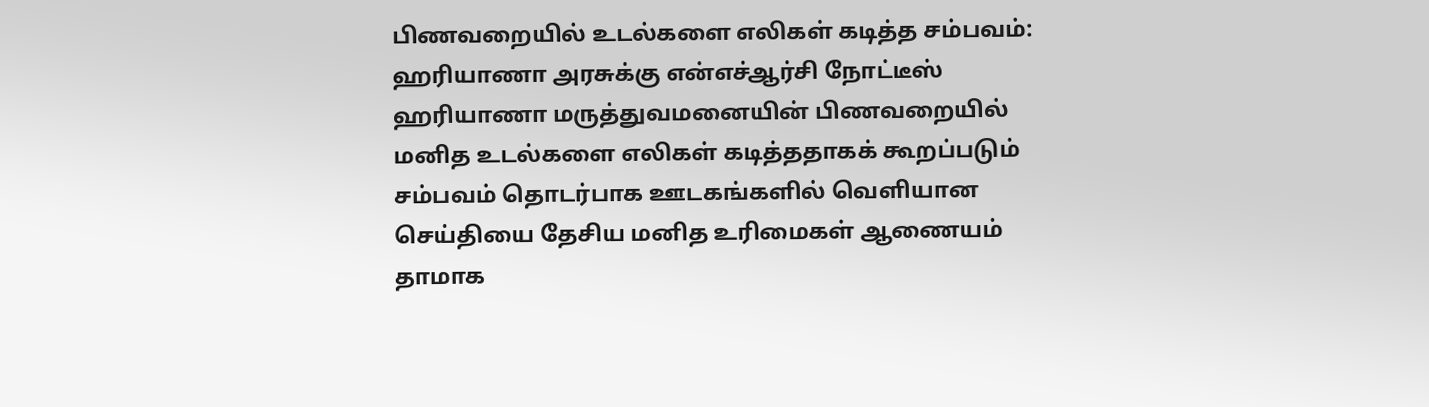பிணவறையில் உடல்களை எலிகள் கடித்த சம்பவம்: ஹரியாணா அரசுக்கு என்எச்ஆர்சி நோட்டீஸ்
ஹரியாணா மருத்துவமனையின் பிணவறையில் மனித உடல்களை எலிகள் கடித்ததாகக் கூறப்படும் சம்பவம் தொடர்பாக ஊடகங்களில் வெளியான செய்தியை தேசிய மனித உரிமைகள் ஆணையம் தாமாக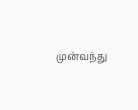முன்வந்து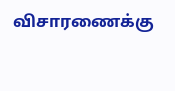விசாரணைக்கு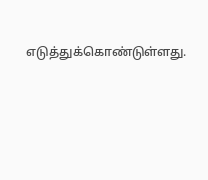எடுத்துக்கொண்டுள்ளது.